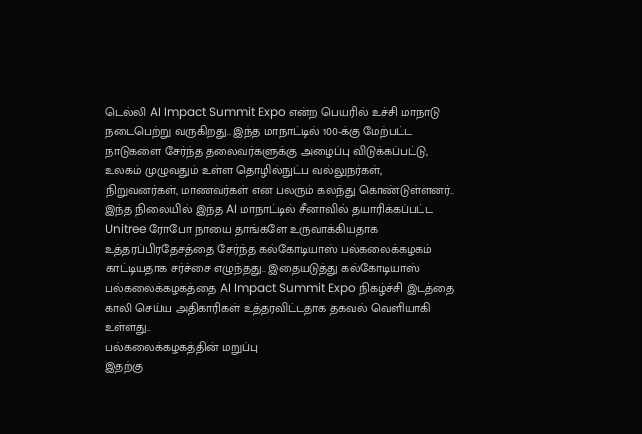டெல்லி AI Impact Summit Expo என்ற பெயரில் உச்சி மாநாடு நடைபெற்று வருகிறது.. இந்த மாநாட்டில் 100-க்கு மேற்பட்ட நாடுகளை சேர்ந்த தலைவர்களுக்கு அழைப்பு விடுக்கப்பட்டு, உலகம் முழுவதும் உள்ள தொழில்நுட்ப வல்லுநர்கள், நிறுவனர்கள், மாணவர்கள் என பலரும் கலந்து கொண்டுள்ளனர்..
இந்த நிலையில் இந்த AI மாநாட்டில் சீனாவில் தயாரிக்கப்பட்ட Unitree ரோபோ நாயை தாங்களே உருவாக்கியதாக உத்தரப்பிரதேசத்தை சேர்ந்த கல்கோடியாஸ் பல்கலைக்கழகம் காட்டியதாக சர்ச்சை எழுந்தது.. இதையடுத்து கல்கோடியாஸ் பல்கலைக்கழகத்தை AI Impact Summit Expo நிகழ்ச்சி இடத்தை காலி செய்ய அதிகாரிகள் உத்தரவிட்டதாக தகவல் வெளியாகி உள்ளது..
பல்கலைக்கழகத்தின் மறுப்பு
இதற்கு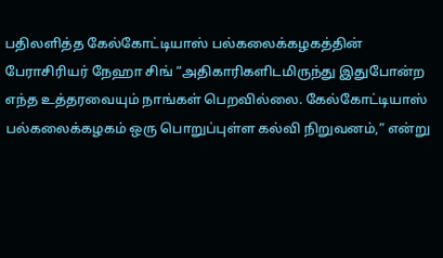பதிலளித்த கேல்கோட்டியாஸ் பல்கலைக்கழகத்தின் பேராசிரியர் நேஹா சிங் “அதிகாரிகளிடமிருந்து இதுபோன்ற எந்த உத்தரவையும் நாங்கள் பெறவில்லை. கேல்கோட்டியாஸ் பல்கலைக்கழகம் ஒரு பொறுப்புள்ள கல்வி நிறுவனம்,” என்று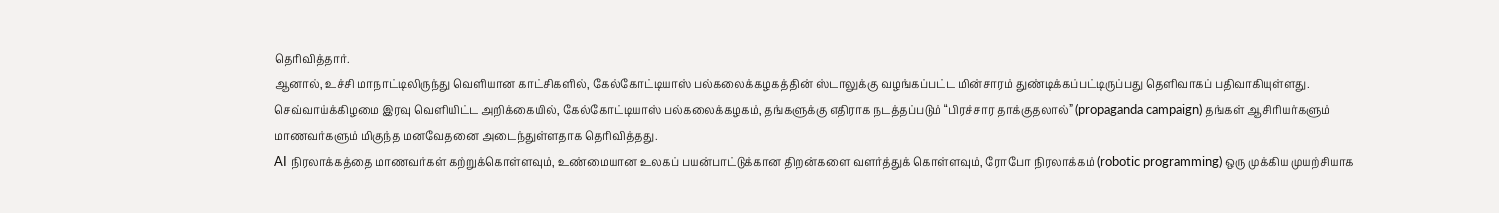தெரிவித்தார்.
ஆனால், உச்சி மாநாட்டிலிருந்து வெளியான காட்சிகளில், கேல்கோட்டியாஸ் பல்கலைக்கழகத்தின் ஸ்டாலுக்கு வழங்கப்பட்ட மின்சாரம் துண்டிக்கப்பட்டிருப்பது தெளிவாகப் பதிவாகியுள்ளது.
செவ்வாய்க்கிழமை இரவு வெளியிட்ட அறிக்கையில், கேல்கோட்டியாஸ் பல்கலைக்கழகம், தங்களுக்கு எதிராக நடத்தப்படும் “பிரச்சார தாக்குதலால்” (propaganda campaign) தங்கள் ஆசிரியர்களும் மாணவர்களும் மிகுந்த மனவேதனை அடைந்துள்ளதாக தெரிவித்தது.
AI நிரலாக்கத்தை மாணவர்கள் கற்றுக்கொள்ளவும், உண்மையான உலகப் பயன்பாட்டுக்கான திறன்களை வளர்த்துக் கொள்ளவும், ரோபோ நிரலாக்கம் (robotic programming) ஒரு முக்கிய முயற்சியாக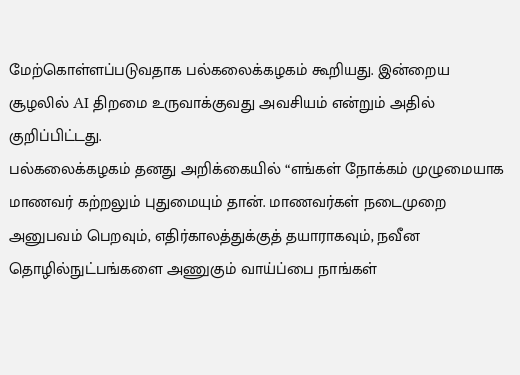மேற்கொள்ளப்படுவதாக பல்கலைக்கழகம் கூறியது. இன்றைய சூழலில் AI திறமை உருவாக்குவது அவசியம் என்றும் அதில் குறிப்பிட்டது.
பல்கலைக்கழகம் தனது அறிக்கையில் “எங்கள் நோக்கம் முழுமையாக மாணவர் கற்றலும் புதுமையும் தான். மாணவர்கள் நடைமுறை அனுபவம் பெறவும், எதிர்காலத்துக்குத் தயாராகவும், நவீன தொழில்நுட்பங்களை அணுகும் வாய்ப்பை நாங்கள்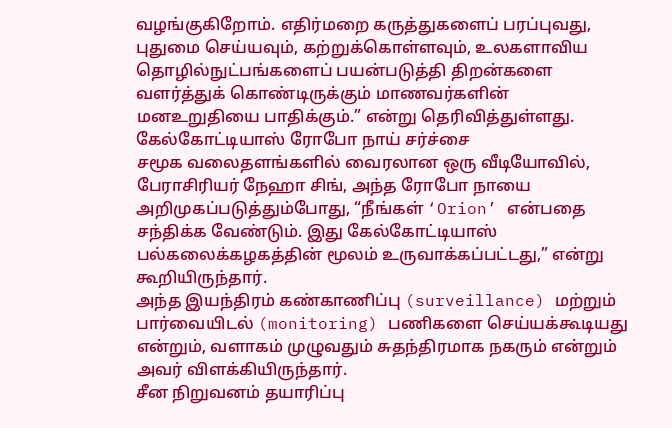வழங்குகிறோம். எதிர்மறை கருத்துகளைப் பரப்புவது, புதுமை செய்யவும், கற்றுக்கொள்ளவும், உலகளாவிய தொழில்நுட்பங்களைப் பயன்படுத்தி திறன்களை வளர்த்துக் கொண்டிருக்கும் மாணவர்களின் மனஉறுதியை பாதிக்கும்.” என்று தெரிவித்துள்ளது.
கேல்கோட்டியாஸ் ரோபோ நாய் சர்ச்சை
சமூக வலைதளங்களில் வைரலான ஒரு வீடியோவில், பேராசிரியர் நேஹா சிங், அந்த ரோபோ நாயை அறிமுகப்படுத்தும்போது, “நீங்கள் ‘Orion’ என்பதை சந்திக்க வேண்டும். இது கேல்கோட்டியாஸ் பல்கலைக்கழகத்தின் மூலம் உருவாக்கப்பட்டது,” என்று கூறியிருந்தார்.
அந்த இயந்திரம் கண்காணிப்பு (surveillance) மற்றும் பார்வையிடல் (monitoring) பணிகளை செய்யக்கூடியது என்றும், வளாகம் முழுவதும் சுதந்திரமாக நகரும் என்றும் அவர் விளக்கியிருந்தார்.
சீன நிறுவனம் தயாரிப்பு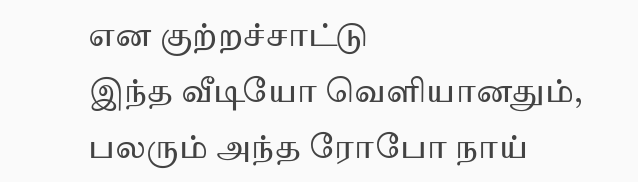என குற்றச்சாட்டு
இந்த வீடியோ வெளியானதும், பலரும் அந்த ரோபோ நாய்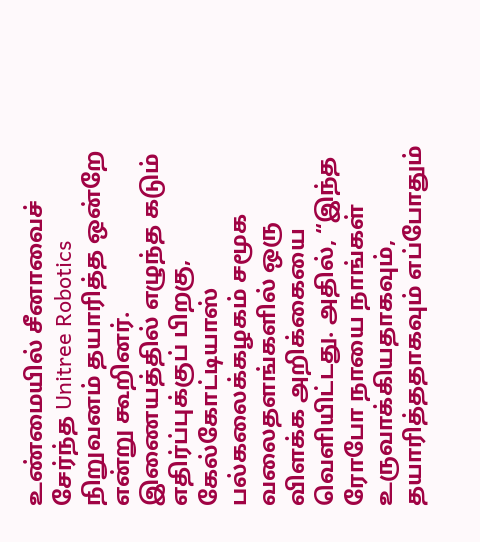உண்மையில் சீனாவைச் சேர்ந்த Unitree Robotics நிறுவனம் தயாரித்த ஒன்றே என்று கூறினர். இணையத்தில் எழுந்த கடும் எதிர்ப்புக்குப் பிறகு, கேல்கோட்டியாஸ் பல்கலைக்கழகம் சமூக வலைதளங்களில் ஒரு விளக்க அறிக்கையை வெளியிட்டது. அதில், “இந்த ரோபோ நாயை நாங்கள் உருவாக்கியதாகவும், தயாரித்ததாகவும் எப்போதும்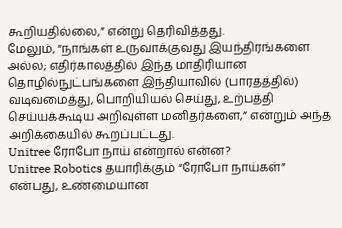கூறியதில்லை,” என்று தெரிவித்தது.
மேலும், “நாங்கள் உருவாக்குவது இயந்திரங்களை அல்ல; எதிர்காலத்தில் இந்த மாதிரியான தொழில்நுட்பங்களை இந்தியாவில் (பாரதத்தில்) வடிவமைத்து, பொறியியல் செய்து, உற்பத்தி செய்யக்கூடிய அறிவுள்ள மனிதர்களை,” என்றும் அந்த அறிக்கையில் கூறப்பட்டது.
Unitree ரோபோ நாய் என்றால் என்ன?
Unitree Robotics தயாரிக்கும் “ரோபோ நாய்கள்” என்பது, உண்மையான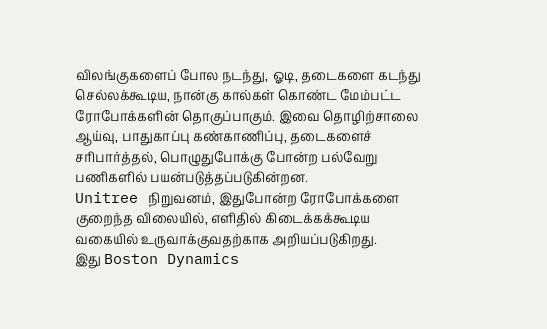விலங்குகளைப் போல நடந்து, ஓடி, தடைகளை கடந்து செல்லக்கூடிய, நான்கு கால்கள் கொண்ட மேம்பட்ட ரோபோக்களின் தொகுப்பாகும். இவை தொழிற்சாலை ஆய்வு, பாதுகாப்பு கண்காணிப்பு, தடைகளைச் சரிபார்த்தல், பொழுதுபோக்கு போன்ற பல்வேறு பணிகளில் பயன்படுத்தப்படுகின்றன.
Unitree நிறுவனம், இதுபோன்ற ரோபோக்களை குறைந்த விலையில், எளிதில் கிடைக்கக்கூடிய வகையில் உருவாக்குவதற்காக அறியப்படுகிறது.
இது Boston Dynamics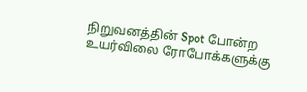நிறுவனத்தின் Spot போன்ற உயர்விலை ரோபோக்களுக்கு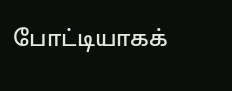போட்டியாகக்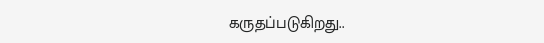கருதப்படுகிறது..